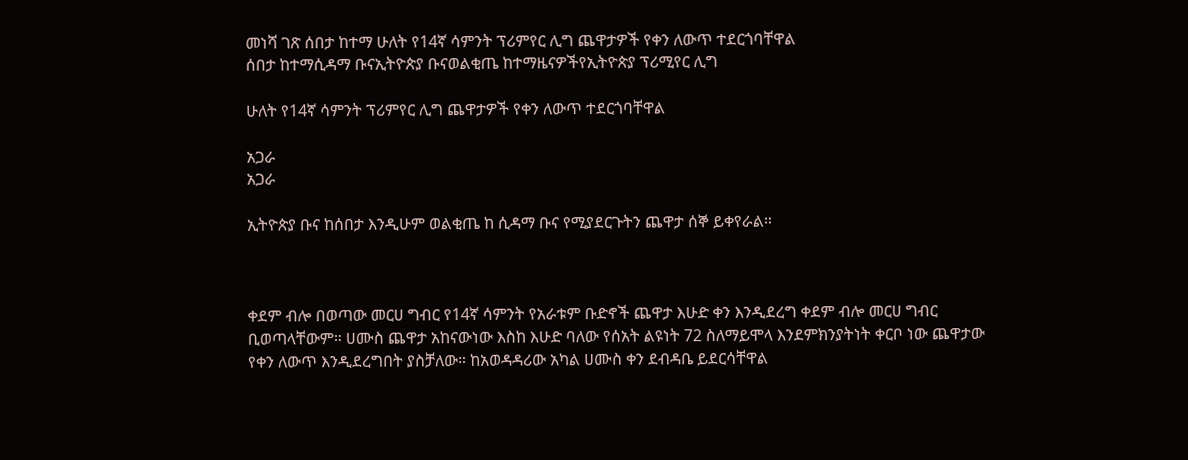መነሻ ገጽ ሰበታ ከተማ ሁለት የ14ኛ ሳምንት ፕሪምየር ሊግ ጨዋታዎች የቀን ለውጥ ተደርጎባቸዋል
ሰበታ ከተማሲዳማ ቡናኢትዮጵያ ቡናወልቂጤ ከተማዜናዎችየኢትዮጵያ ፕሪሚየር ሊግ

ሁለት የ14ኛ ሳምንት ፕሪምየር ሊግ ጨዋታዎች የቀን ለውጥ ተደርጎባቸዋል

አጋራ
አጋራ

ኢትዮጵያ ቡና ከሰበታ እንዲሁም ወልቂጤ ከ ሲዳማ ቡና የሚያደርጉትን ጨዋታ ሰኞ ይቀየራል።



ቀደም ብሎ በወጣው መርሀ ግብር የ14ኛ ሳምንት የአራቱም ቡድኖች ጨዋታ እሁድ ቀን እንዲደረግ ቀደም ብሎ መርሀ ግብር ቢወጣላቸውም። ሀሙስ ጨዋታ አከናውነው እስከ እሁድ ባለው የሰአት ልዩነት 72 ስለማይሞላ እንደምክንያትነት ቀርቦ ነው ጨዋታው የቀን ለውጥ እንዲደረግበት ያስቻለው። ከአወዳዳሪው አካል ሀሙስ ቀን ደብዳቤ ይደርሳቸዋል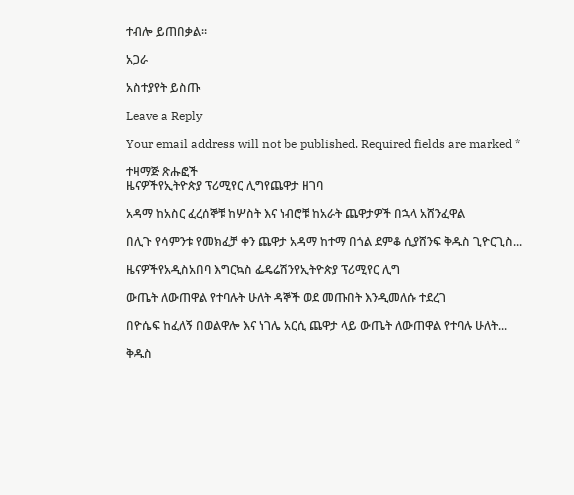ተብሎ ይጠበቃል።

አጋራ

አስተያየት ይስጡ

Leave a Reply

Your email address will not be published. Required fields are marked *

ተዛማጅ ጽሑፎች
ዜናዎችየኢትዮጵያ ፕሪሚየር ሊግየጨዋታ ዘገባ

አዳማ ከአስር ፈረሰኞቹ ከሦስት እና ነብሮቹ ከአራት ጨዋታዎች በኋላ አሸንፈዋል

በሊጉ የሳምንቱ የመክፈቻ ቀን ጨዋታ አዳማ ከተማ በጎል ደምቆ ሲያሸንፍ ቅዱስ ጊዮርጊስ...

ዜናዎችየአዲስአበባ እግርኳስ ፌዴሬሽንየኢትዮጵያ ፕሪሚየር ሊግ

ውጤት ለውጠዋል የተባሉት ሁለት ዳኞች ወደ መጡበት እንዲመለሱ ተደረገ

በዮሴፍ ከፈለኝ በወልዋሎ እና ነገሌ አርሲ ጨዋታ ላይ ውጤት ለውጠዋል የተባሉ ሁለት...

ቅዱስ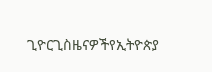ጊዮርጊስዜናዎችየኢትዮጵያ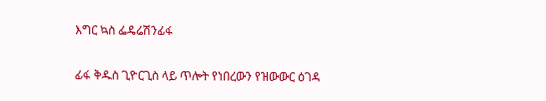እግር ኳስ ፌዴሬሽንፊፋ

ፊፋ ቅዱስ ጊዮርጊስ ላይ ጥሎት የነበረውን የዝውውር ዕገዳ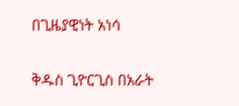በጊዜያዊነት አነሳ

ቅዱስ ጊዮርጊስ በአራት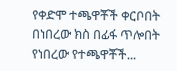የቀድሞ ተጫዋቾች ቀርቦበት በነበረው ክስ በፊፋ ጥሎበት የነበረው የተጫዋቾች...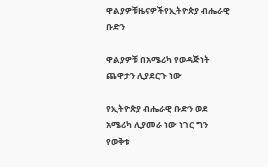ዋልያዎቹዜናዎችየኢትዮጵያ ብሔራዊ ቡድን

ዋልያዎቹ በአሜሪካ የወዳጅነት ጨዋታን ሊያደርጉ ነው

የኢትዮጵያ ብሔራዊ ቡድን ወደ አሜሪካ ሊያመራ ነው ነገር ግን የወቅቱ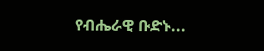የብሔራዊ ቡድኑ...